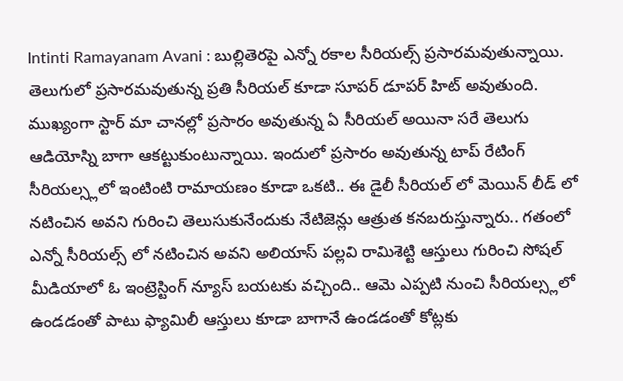Intinti Ramayanam Avani : బుల్లితెరపై ఎన్నో రకాల సీరియల్స్ ప్రసారమవుతున్నాయి. తెలుగులో ప్రసారమవుతున్న ప్రతి సీరియల్ కూడా సూపర్ డూపర్ హిట్ అవుతుంది. ముఖ్యంగా స్టార్ మా చానల్లో ప్రసారం అవుతున్న ఏ సీరియల్ అయినా సరే తెలుగు ఆడియోస్ని బాగా ఆకట్టుకుంటున్నాయి. ఇందులో ప్రసారం అవుతున్న టాప్ రేటింగ్ సీరియల్స్లలో ఇంటింటి రామాయణం కూడా ఒకటి.. ఈ డైలీ సీరియల్ లో మెయిన్ లీడ్ లో నటించిన అవని గురించి తెలుసుకునేందుకు నేటిజెన్లు ఆత్రుత కనబరుస్తున్నారు.. గతంలో ఎన్నో సీరియల్స్ లో నటించిన అవని అలియాస్ పల్లవి రామిశెట్టి ఆస్తులు గురించి సోషల్ మీడియాలో ఓ ఇంట్రెస్టింగ్ న్యూస్ బయటకు వచ్చింది.. ఆమె ఎప్పటి నుంచి సీరియల్స్లలో ఉండడంతో పాటు ఫ్యామిలీ ఆస్తులు కూడా బాగానే ఉండడంతో కోట్లకు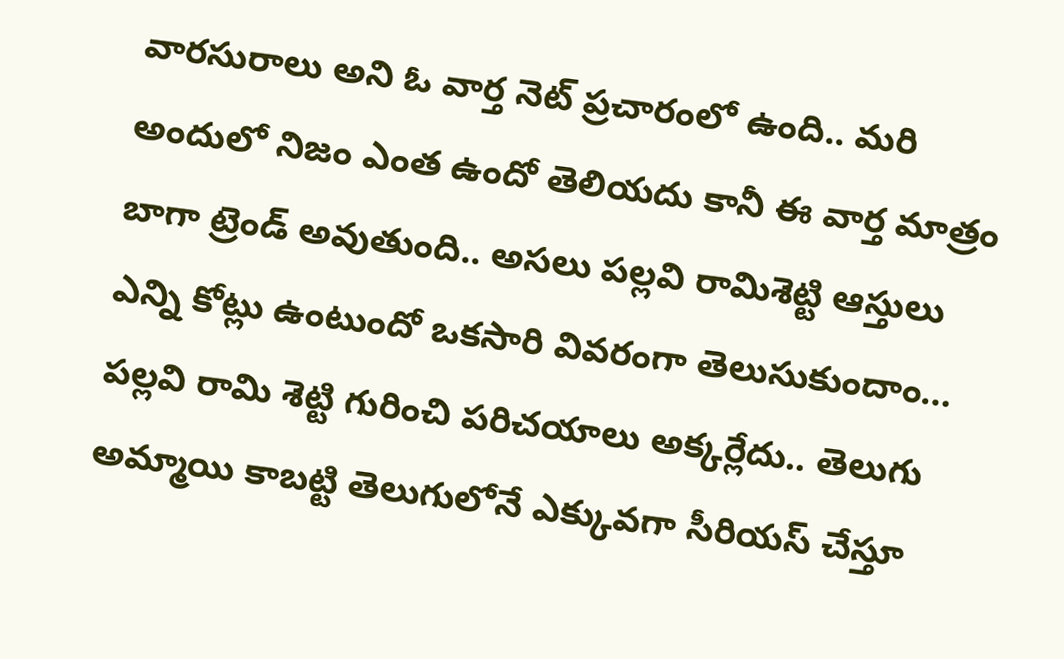వారసురాలు అని ఓ వార్త నెట్ ప్రచారంలో ఉంది.. మరి అందులో నిజం ఎంత ఉందో తెలియదు కానీ ఈ వార్త మాత్రం బాగా ట్రెండ్ అవుతుంది.. అసలు పల్లవి రామిశెట్టి ఆస్తులు ఎన్ని కోట్లు ఉంటుందో ఒకసారి వివరంగా తెలుసుకుందాం…
పల్లవి రామి శెట్టి గురించి పరిచయాలు అక్కర్లేదు.. తెలుగు అమ్మాయి కాబట్టి తెలుగులోనే ఎక్కువగా సీరియస్ చేస్తూ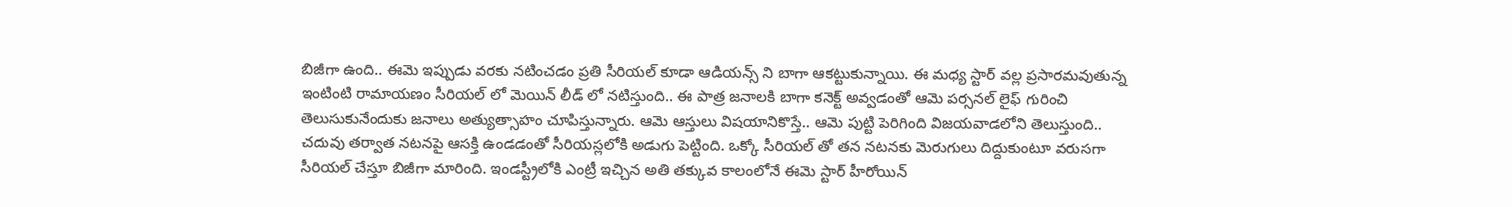బిజీగా ఉంది.. ఈమె ఇప్పుడు వరకు నటించడం ప్రతి సీరియల్ కూడా ఆడియన్స్ ని బాగా ఆకట్టుకున్నాయి. ఈ మధ్య స్టార్ వల్ల ప్రసారమవుతున్న ఇంటింటి రామాయణం సీరియల్ లో మెయిన్ లీడ్ లో నటిస్తుంది.. ఈ పాత్ర జనాలకి బాగా కనెక్ట్ అవ్వడంతో ఆమె పర్సనల్ లైఫ్ గురించి తెలుసుకునేందుకు జనాలు అత్యుత్సాహం చూపిస్తున్నారు. ఆమె ఆస్తులు విషయానికొస్తే.. ఆమె పుట్టి పెరిగింది విజయవాడలోని తెలుస్తుంది.. చదువు తర్వాత నటనపై ఆసక్తి ఉండడంతో సీరియస్లలోకి అడుగు పెట్టింది. ఒక్కో సీరియల్ తో తన నటనకు మెరుగులు దిద్దుకుంటూ వరుసగా సీరియల్ చేస్తూ బిజీగా మారింది. ఇండస్ట్రీలోకి ఎంట్రీ ఇచ్చిన అతి తక్కువ కాలంలోనే ఈమె స్టార్ హీరోయిన్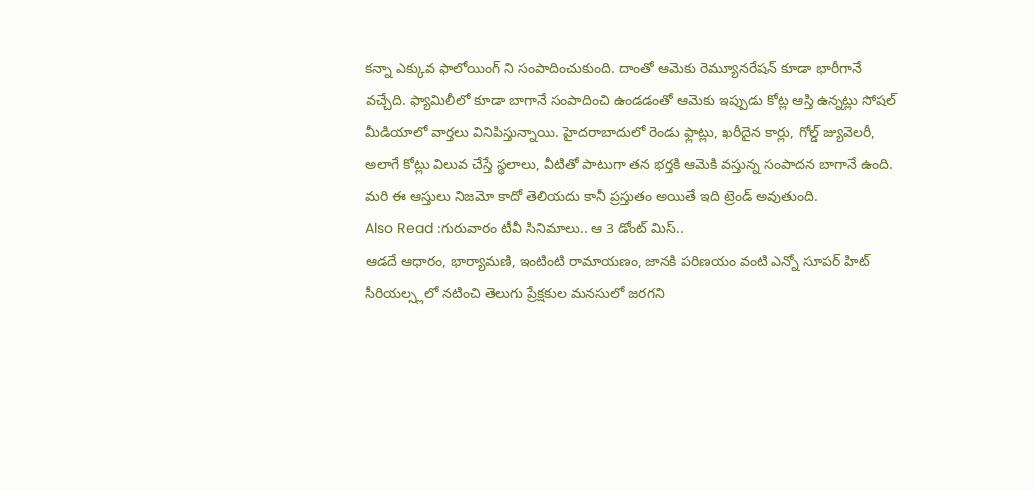కన్నా ఎక్కువ ఫాలోయింగ్ ని సంపాదించుకుంది. దాంతో ఆమెకు రెమ్యూనరేషన్ కూడా భారీగానే వచ్చేది. ఫ్యామిలీలో కూడా బాగానే సంపాదించి ఉండడంతో ఆమెకు ఇప్పుడు కోట్ల ఆస్తి ఉన్నట్లు సోషల్ మీడియాలో వార్తలు వినిపిస్తున్నాయి. హైదరాబాదులో రెండు ఫ్లాట్లు, ఖరీదైన కార్లు, గోల్డ్ జ్యువెలరీ, అలాగే కోట్లు విలువ చేస్తే స్థలాలు, వీటితో పాటుగా తన భర్తకి ఆమెకి వస్తున్న సంపాదన బాగానే ఉంది. మరి ఈ ఆస్తులు నిజమో కాదో తెలియదు కానీ ప్రస్తుతం అయితే ఇది ట్రెండ్ అవుతుంది.
Also Read :గురువారం టీవీ సినిమాలు.. ఆ 3 డోంట్ మిస్..
ఆడదే ఆధారం, భార్యామణి, ఇంటింటి రామాయణం, జానకి పరిణయం వంటి ఎన్నో సూపర్ హిట్ సీరియల్స్లలో నటించి తెలుగు ప్రేక్షకుల మనసులో జరగని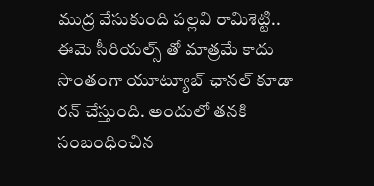ముద్ర వేసుకుంది పల్లవి రామిశెట్టి.. ఈమె సీరియల్స్ తో మాత్రమే కాదు సొంతంగా యూట్యూబ్ ఛానల్ కూడా రన్ చేస్తుంది. అందులో తనకి సంబంధించిన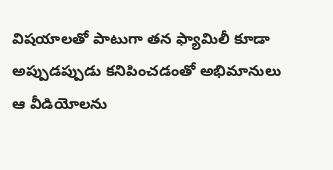విషయాలతో పాటుగా తన ఫ్యామిలీ కూడా అప్పుడప్పుడు కనిపించడంతో అభిమానులు ఆ వీడియోలను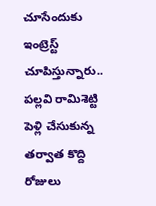చూసేందుకు ఇంట్రెస్ట్ చూపిస్తున్నారు.. పల్లవి రామిశెట్టి పెళ్లి చేసుకున్న తర్వాత కొద్ది రోజులు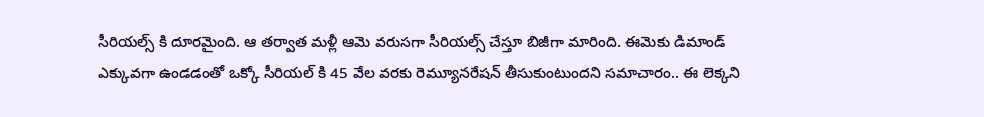సీరియల్స్ కి దూరమైంది. ఆ తర్వాత మళ్లీ ఆమె వరుసగా సీరియల్స్ చేస్తూ బిజీగా మారింది. ఈమెకు డిమాండ్ ఎక్కువగా ఉండడంతో ఒక్కో సీరియల్ కి 45 వేల వరకు రెమ్యూనరేషన్ తీసుకుంటుందని సమాచారం.. ఈ లెక్కని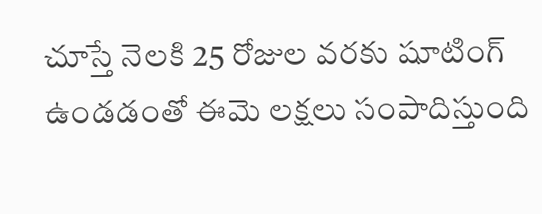చూస్తే నెలకి 25 రోజుల వరకు షూటింగ్ ఉండడంతో ఈమె లక్షలు సంపాదిస్తుంది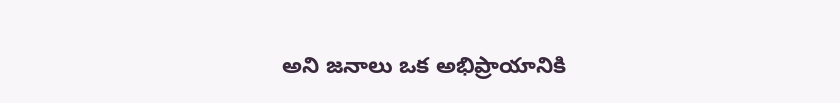అని జనాలు ఒక అభిప్రాయానికి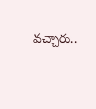వచ్చారు..